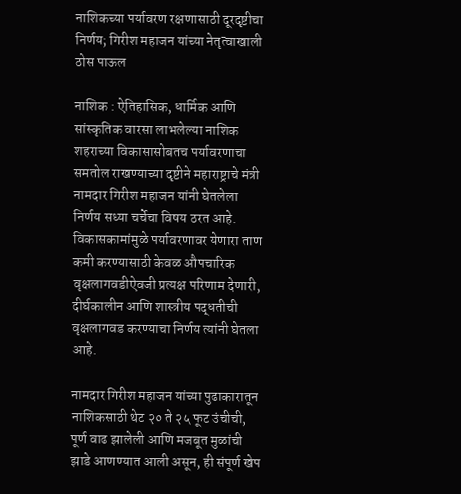नाशिकच्या पर्यावरण रक्षणासाठी दूरदृष्टीचा निर्णय; गिरीश महाजन यांच्या नेतृत्वाखाली ठोस पाऊल

नाशिक : ऐतिहासिक, धार्मिक आणि सांस्कृतिक वारसा लाभलेल्या नाशिक शहराच्या विकासासोबतच पर्यावरणाचा समतोल राखण्याच्या दृष्टीने महाराष्ट्राचे मंत्री नामदार गिरीश महाजन यांनी घेतलेला निर्णय सध्या चर्चेचा विषय ठरत आहे. विकासकामांमुळे पर्यावरणावर येणारा ताण कमी करण्यासाठी केवळ औपचारिक वृक्षलागवडीऐवजी प्रत्यक्ष परिणाम देणारी, दीर्घकालीन आणि शास्त्रीय पद्धतीची वृक्षलागवड करण्याचा निर्णय त्यांनी घेतला आहे.

नामदार गिरीश महाजन यांच्या पुढाकारातून नाशिकसाठी थेट २० ते २५ फूट उंचीची, पूर्ण वाढ झालेली आणि मजबूत मुळांची झाडे आणण्यात आली असून, ही संपूर्ण खेप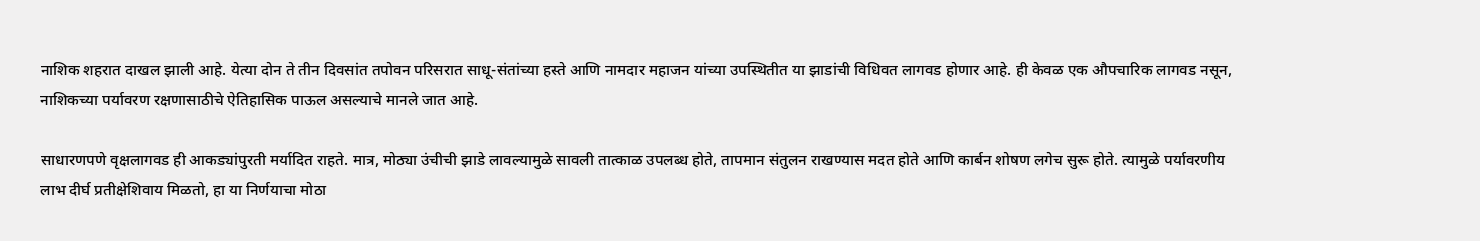नाशिक शहरात दाखल झाली आहे. येत्या दोन ते तीन दिवसांत तपोवन परिसरात साधू-संतांच्या हस्ते आणि नामदार महाजन यांच्या उपस्थितीत या झाडांची विधिवत लागवड होणार आहे. ही केवळ एक औपचारिक लागवड नसून, नाशिकच्या पर्यावरण रक्षणासाठीचे ऐतिहासिक पाऊल असल्याचे मानले जात आहे.

साधारणपणे वृक्षलागवड ही आकड्यांपुरती मर्यादित राहते. मात्र, मोठ्या उंचीची झाडे लावल्यामुळे सावली तात्काळ उपलब्ध होते, तापमान संतुलन राखण्यास मदत होते आणि कार्बन शोषण लगेच सुरू होते. त्यामुळे पर्यावरणीय लाभ दीर्घ प्रतीक्षेशिवाय मिळतो, हा या निर्णयाचा मोठा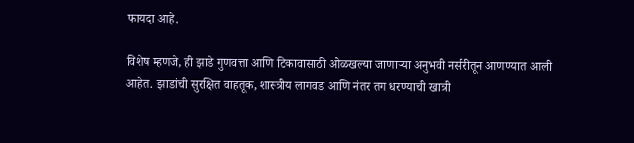फायदा आहे.

विशेष म्हणजे, ही झाडे गुणवत्ता आणि टिकावासाठी ओळखल्या जाणाऱ्या अनुभवी नर्सरीतून आणण्यात आली आहेत. झाडांची सुरक्षित वाहतूक, शास्त्रीय लागवड आणि नंतर तग धरण्याची खात्री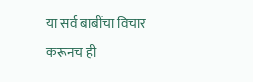या सर्व बाबींचा विचार करूनच ही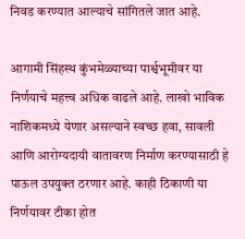निवड करण्यात आल्याचे सांगितले जात आहे.

आगामी सिंहस्थ कुंभमेळ्याच्या पार्श्वभूमीवर या निर्णयाचे महत्त्व अधिक वाढले आहे. लाखो भाविक नाशिकमध्ये येणार असल्याने स्वच्छ हवा, सावली आणि आरोग्यदायी वातावरण निर्माण करण्यासाठी हे पाऊल उपयुक्त ठरणार आहे. काही ठिकाणी या निर्णयावर टीका होत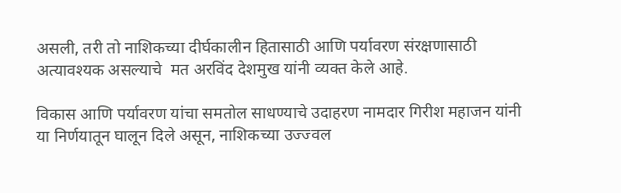असली, तरी तो नाशिकच्या दीर्घकालीन हितासाठी आणि पर्यावरण संरक्षणासाठी अत्यावश्यक असल्याचे  मत अरविंद देशमुख यांनी व्यक्त केले आहे.

विकास आणि पर्यावरण यांचा समतोल साधण्याचे उदाहरण नामदार गिरीश महाजन यांनी या निर्णयातून घालून दिले असून, नाशिकच्या उज्ज्वल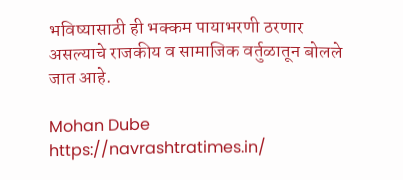भविष्यासाठी ही भक्कम पायाभरणी ठरणार असल्याचे राजकीय व सामाजिक वर्तुळातून बोलले जात आहे.

Mohan Dube https://navrashtratimes.in/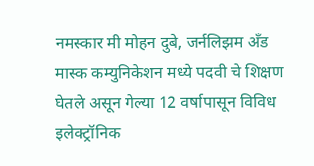नमस्कार मी मोहन दुबे, जर्नलिझम अँड मास्क कम्युनिकेशन मध्ये पदवी चे शिक्षण घेतले असून गेल्या 12 वर्षापासून विविध इलेक्ट्रॉनिक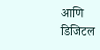आणि डिजिटल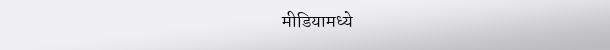मीडियामध्ये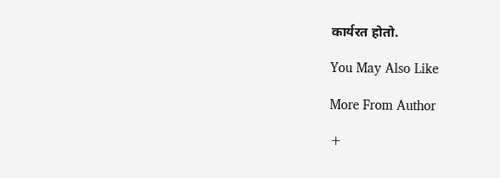कार्यरत होतो.

You May Also Like

More From Author

+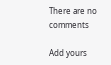There are no comments

Add yours